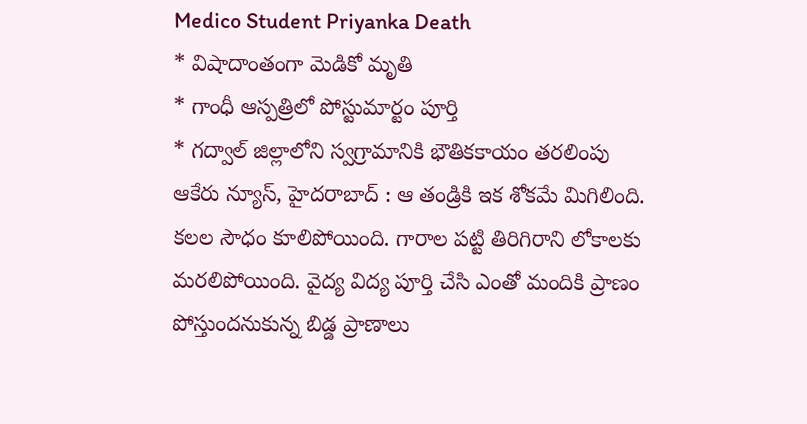Medico Student Priyanka Death
* విషాదాంతంగా మెడికో మృతి
* గాంధీ ఆస్పత్రిలో పోస్టుమార్టం పూర్తి
* గద్వాల్ జిల్లాలోని స్వగ్రామానికి భౌతికకాయం తరలింపు
ఆకేరు న్యూస్, హైదరాబాద్ : ఆ తండ్రికి ఇక శోకమే మిగిలింది. కలల సౌధం కూలిపోయింది. గారాల పట్టి తిరిగిరాని లోకాలకు మరలిపోయింది. వైద్య విద్య పూర్తి చేసి ఎంతో మందికి ప్రాణం పోస్తుందనుకున్న బిడ్డ ప్రాణాలు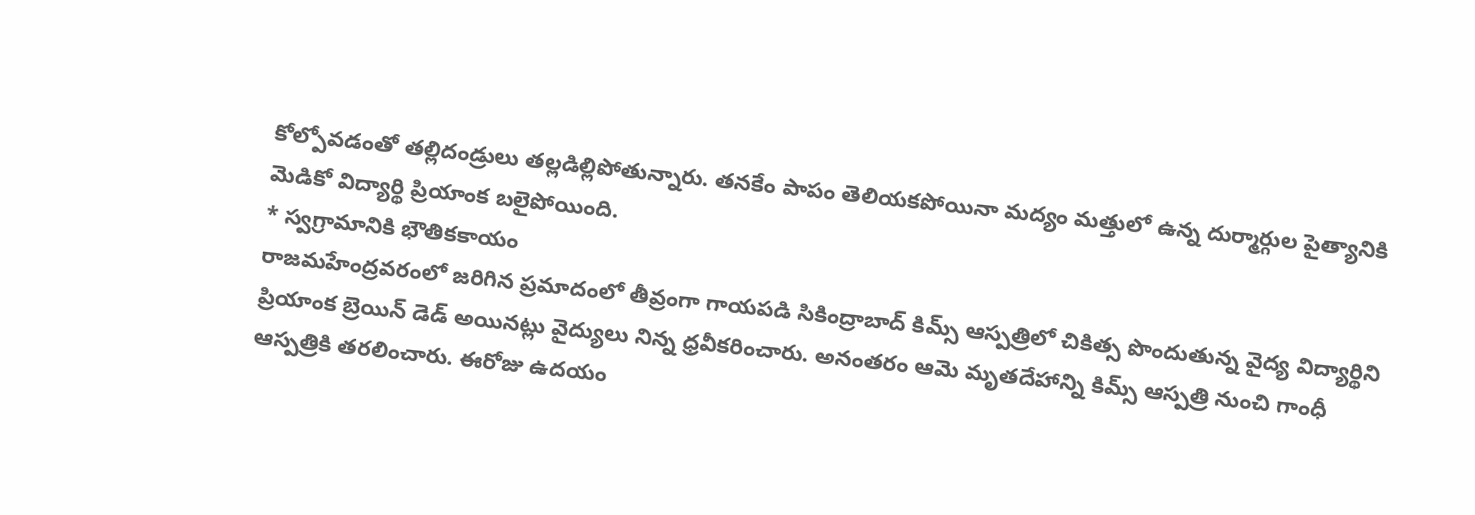కోల్పోవడంతో తల్లిదండ్రులు తల్లడిల్లిపోతున్నారు. తనకేం పాపం తెలియకపోయినా మద్యం మత్తులో ఉన్న దుర్మార్గుల పైత్యానికి మెడికో విద్యార్థి ప్రియాంక బలైపోయింది.
* స్వగ్రామానికి భౌతికకాయం
రాజమహేంద్రవరంలో జరిగిన ప్రమాదంలో తీవ్రంగా గాయపడి సికింద్రాబాద్ కిమ్స్ ఆస్పత్రిలో చికిత్స పొందుతున్న వైద్య విద్యార్థిని ప్రియాంక బ్రెయిన్ డెడ్ అయినట్లు వైద్యులు నిన్న ధ్రవీకరించారు. అనంతరం ఆమె మృతదేహాన్ని కిమ్స్ ఆస్పత్రి నుంచి గాంధీ ఆస్పత్రికి తరలించారు. ఈరోజు ఉదయం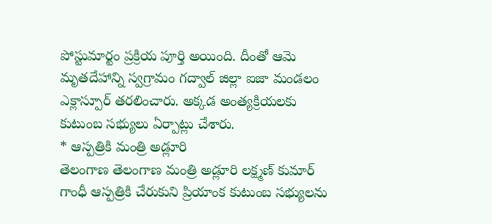పోస్టుమార్టం ప్రక్రియ పూర్తి అయింది. దీంతో ఆమె మృతదేహాన్ని స్వగ్రామం గద్వాల్ జిల్లా ఐజా మండలం ఎక్లాస్పూర్ తరలించారు. అక్కడ అంత్యక్రియలకు కుటుంబ సభ్యులు ఏర్పాట్లు చేశారు.
* ఆస్పత్రికి మంత్రి అడ్లూరి
తెలంగాణ తెలంగాణ మంత్రి అడ్లూరి లక్ష్మణ్ కుమార్ గాంధీ ఆస్పత్రికి చేరుకుని ప్రియాంక కుటుంబ సభ్యులను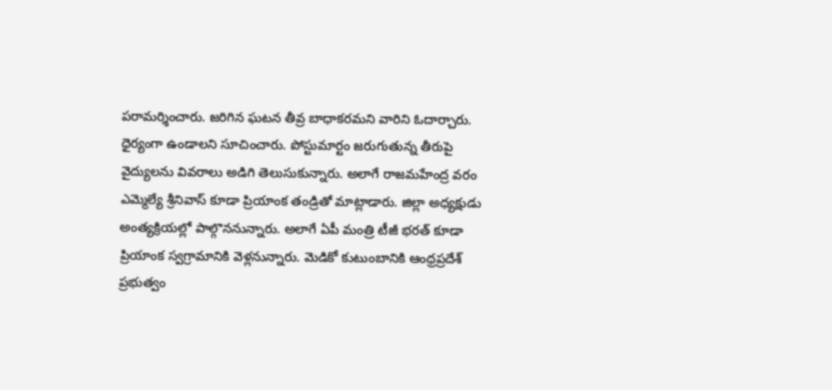పరామర్శించారు. జరిగిన ఘటన తీవ్ర బాధాకరమని వారిని ఓదార్చారు. ధైర్యంగా ఉండాలని సూచించారు. పోస్టుమార్టం జరుగుతున్న తీరుపై వైద్యులను వివరాలు అడిగి తెలుసుకున్నారు. అలాగే రాజమహేంద్ర వరం ఎమ్మెల్యే శ్రీనివాస్ కూడా ప్రియాంక తండ్రితో మాట్లాడారు. జిల్లా అధ్యక్షుడు అంత్యక్రియల్లో పాల్గొననున్నారు. అలాగే ఏపీ మంత్రి టీజీ భరత్ కూడా ప్రియాంక స్వగ్రామానికి వెళ్లనున్నారు. మెడికో కుటుంబానికి ఆంధ్రప్రదేశ్ ప్రభుత్వం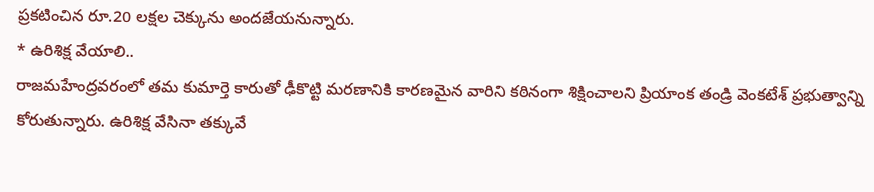ప్రకటించిన రూ.20 లక్షల చెక్కును అందజేయనున్నారు.
* ఉరిశిక్ష వేయాలి..
రాజమహేంద్రవరంలో తమ కుమార్తె కారుతో ఢీకొట్టి మరణానికి కారణమైన వారిని కఠినంగా శిక్షించాలని ప్రియాంక తండ్రి వెంకటేశ్ ప్రభుత్వాన్ని కోరుతున్నారు. ఉరిశిక్ష వేసినా తక్కువే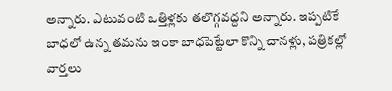అన్నారు. ఎటువంటి ఒత్తిళ్లకు తలొగ్గవద్దని అన్నారు. ఇప్పటికే బాధలో ఉన్న తమను ఇంకా బాధపెట్టేలా కొన్ని చానళ్లు, పత్రికల్లో వార్తలు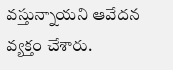వస్తున్నాయని ఆవేదన వ్యక్తం చేశారు.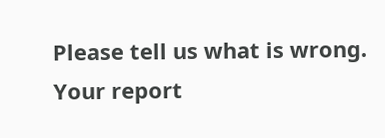Please tell us what is wrong. Your report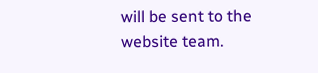will be sent to the website team.